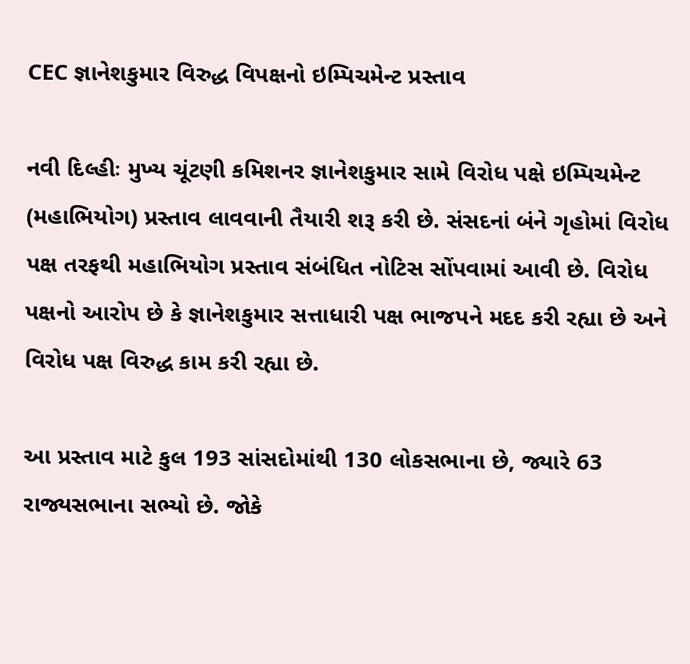CEC જ્ઞાનેશકુમાર વિરુદ્ધ વિપક્ષનો ઇમ્પિચમેન્ટ પ્રસ્તાવ

નવી દિલ્હીઃ મુખ્ય ચૂંટણી કમિશનર જ્ઞાનેશકુમાર સામે વિરોધ પક્ષે ઇમ્પિચમેન્ટ (મહાભિયોગ) પ્રસ્તાવ લાવવાની તૈયારી શરૂ કરી છે. સંસદનાં બંને ગૃહોમાં વિરોધ પક્ષ તરફથી મહાભિયોગ પ્રસ્તાવ સંબંધિત નોટિસ સોંપવામાં આવી છે. વિરોધ પક્ષનો આરોપ છે કે જ્ઞાનેશકુમાર સત્તાધારી પક્ષ ભાજપને મદદ કરી રહ્યા છે અને વિરોધ પક્ષ વિરુદ્ધ કામ કરી રહ્યા છે.

આ પ્રસ્તાવ માટે કુલ 193 સાંસદોમાંથી 130 લોકસભાના છે, જ્યારે 63 રાજ્યસભાના સભ્યો છે. જોકે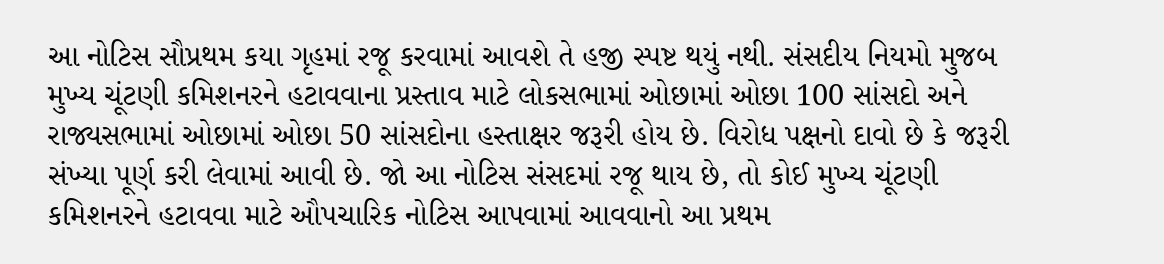આ નોટિસ સૌપ્રથમ કયા ગૃહમાં રજૂ કરવામાં આવશે તે હજી સ્પષ્ટ થયું નથી. સંસદીય નિયમો મુજબ મુખ્ય ચૂંટણી કમિશનરને હટાવવાના પ્રસ્તાવ માટે લોકસભામાં ઓછામાં ઓછા 100 સાંસદો અને રાજ્યસભામાં ઓછામાં ઓછા 50 સાંસદોના હસ્તાક્ષર જરૂરી હોય છે. વિરોધ પક્ષનો દાવો છે કે જરૂરી સંખ્યા પૂર્ણ કરી લેવામાં આવી છે. જો આ નોટિસ સંસદમાં રજૂ થાય છે, તો કોઈ મુખ્ય ચૂંટણી કમિશનરને હટાવવા માટે ઔપચારિક નોટિસ આપવામાં આવવાનો આ પ્રથમ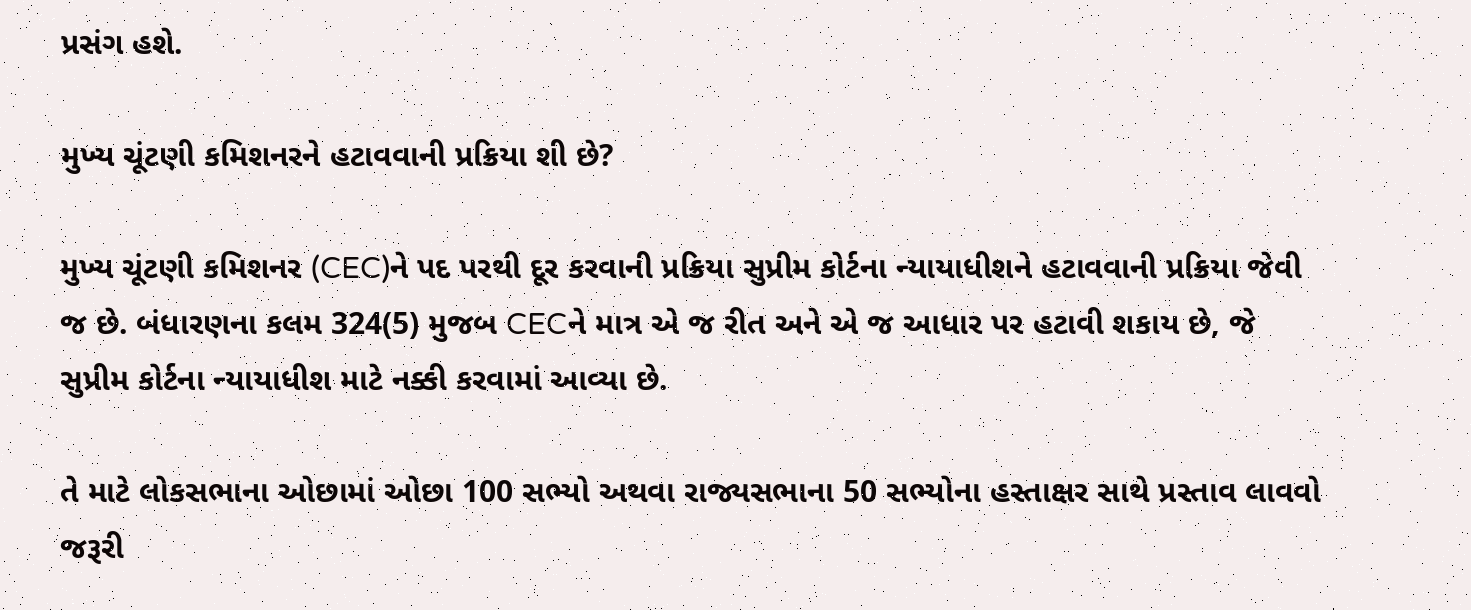પ્રસંગ હશે.

મુખ્ય ચૂંટણી કમિશનરને હટાવવાની પ્રક્રિયા શી છે?

મુખ્ય ચૂંટણી કમિશનર (CEC)ને પદ પરથી દૂર કરવાની પ્રક્રિયા સુપ્રીમ કોર્ટના ન્યાયાધીશને હટાવવાની પ્રક્રિયા જેવી જ છે. બંધારણના કલમ 324(5) મુજબ CECને માત્ર એ જ રીત અને એ જ આધાર પર હટાવી શકાય છે, જે સુપ્રીમ કોર્ટના ન્યાયાધીશ માટે નક્કી કરવામાં આવ્યા છે.

તે માટે લોકસભાના ઓછામાં ઓછા 100 સભ્યો અથવા રાજ્યસભાના 50 સભ્યોના હસ્તાક્ષર સાથે પ્રસ્તાવ લાવવો જરૂરી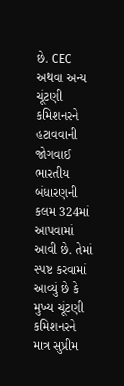છે. CEC અથવા અન્ય ચૂંટણી કમિશનરને હટાવવાની જોગવાઈ ભારતીય બંધારણની કલમ 324માં આપવામાં આવી છે. તેમાં સ્પષ્ટ કરવામાં આવ્યું છે કે મુખ્ય ચૂંટણી કમિશનરને માત્ર સુપ્રીમ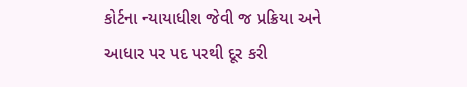કોર્ટના ન્યાયાધીશ જેવી જ પ્રક્રિયા અને આધાર પર પદ પરથી દૂર કરી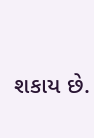શકાય છે.